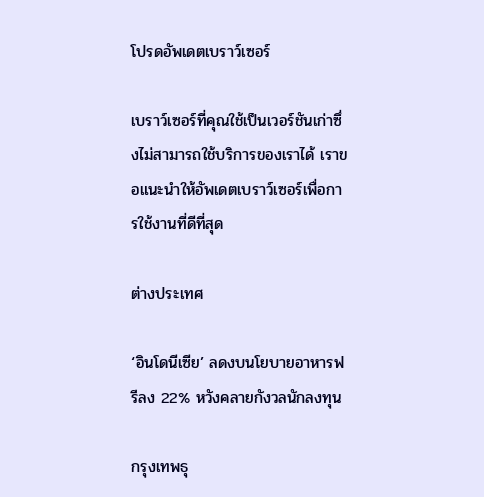โปรดอัพเดตเบราว์เซอร์

เบราว์เซอร์ที่คุณใช้เป็นเวอร์ชันเก่าซึ่งไม่สามารถใช้บริการของเราได้ เราขอแนะนำให้อัพเดตเบราว์เซอร์เพื่อการใช้งานที่ดีที่สุด

ต่างประเทศ

‘อินโดนีเซีย’ ลดงบนโยบายอาหารฟรีลง 22% หวังคลายกังวลนักลงทุน

กรุงเทพธุ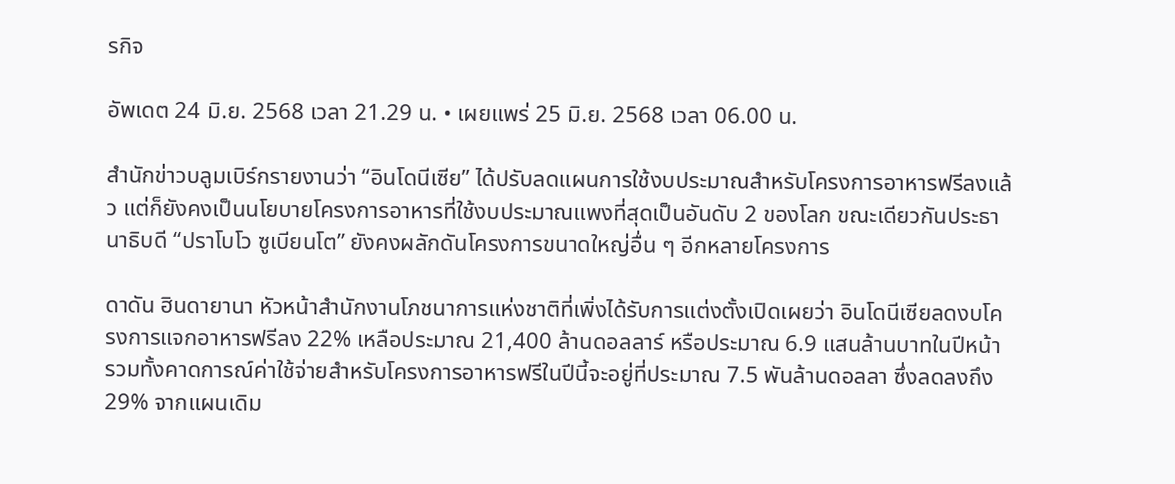รกิจ

อัพเดต 24 มิ.ย. 2568 เวลา 21.29 น. • เผยแพร่ 25 มิ.ย. 2568 เวลา 06.00 น.

สำนักข่าวบลูมเบิร์กรายงานว่า “อินโดนีเซีย” ได้ปรับลดแผนการใช้งบประมาณสำหรับโครงการอาหารฟรีลงแล้ว แต่ก็ยังคงเป็นนโยบายโครงการอาหารที่ใช้งบประมาณแพงที่สุดเป็นอันดับ 2 ของโลก ขณะเดียวกันประธานาธิบดี “ปราโบโว ซูเบียนโต” ยังคงผลักดันโครงการขนาดใหญ่อื่น ๆ อีกหลายโครงการ

ดาดัน ฮินดายานา หัวหน้าสำนักงานโภชนาการแห่งชาติที่เพิ่งได้รับการแต่งตั้งเปิดเผยว่า อินโดนีเซียลดงบโครงการแจกอาหารฟรีลง 22% เหลือประมาณ 21,400 ล้านดอลลาร์ หรือประมาณ 6.9 แสนล้านบาทในปีหน้า รวมทั้งคาดการณ์ค่าใช้จ่ายสำหรับโครงการอาหารฟรีในปีนี้จะอยู่ที่ประมาณ 7.5 พันล้านดอลลา ซึ่งลดลงถึง 29% จากแผนเดิม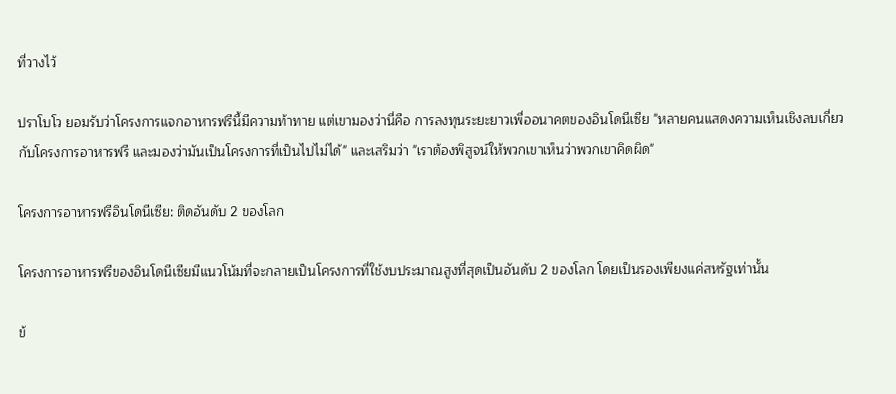ที่วางไว้

ปราโบโว ยอมรับว่าโครงการแจกอาหารฟรีนี้มีความท้าทาย แต่เขามองว่านี่คือ การลงทุนระยะยาวเพื่ออนาคตของอินโดนีเซีย "หลายคนแสดงความเห็นเชิงลบเกี่ยวกับโครงการอาหารฟรี และมองว่ามันเป็นโครงการที่เป็นไปไม่ได้" และเสริมว่า "เราต้องพิสูจน์ให้พวกเขาเห็นว่าพวกเขาคิดผิด"

โครงการอาหารฟรีอินโดนีเซีย: ติดอันดับ 2 ของโลก

โครงการอาหารฟรีของอินโดนีเซียมีแนวโน้มที่จะกลายเป็นโครงการที่ใช้งบประมาณสูงที่สุดเป็นอันดับ 2 ของโลก โดยเป็นรองเพียงแค่สหรัฐเท่านั้น

ข้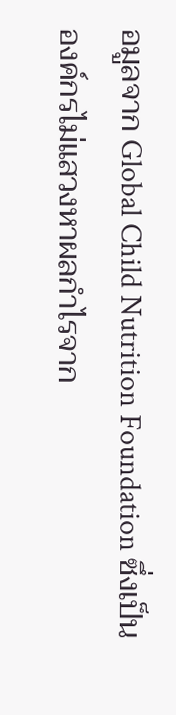อมูลจาก Global Child Nutrition Foundation ซึ่งเป็นองค์กรไม่แสวงหาผลกำไรจาก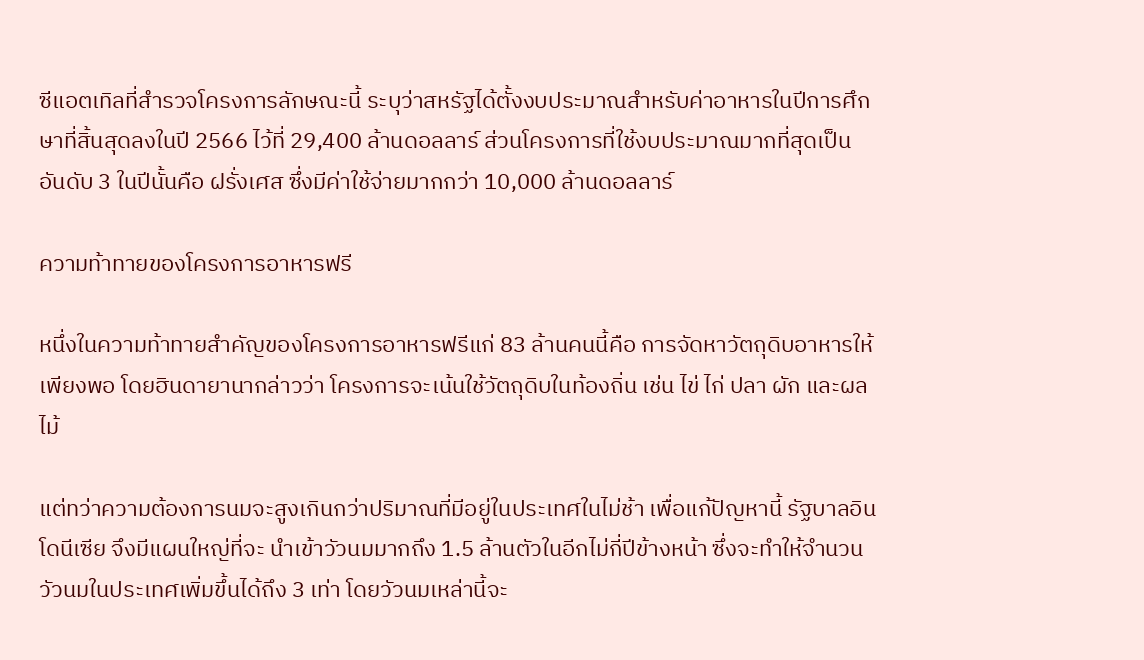ซีแอตเทิลที่สำรวจโครงการลักษณะนี้ ระบุว่าสหรัฐได้ตั้งงบประมาณสำหรับค่าอาหารในปีการศึกษาที่สิ้นสุดลงในปี 2566 ไว้ที่ 29,400 ล้านดอลลาร์ ส่วนโครงการที่ใช้งบประมาณมากที่สุดเป็นอันดับ 3 ในปีนั้นคือ ฝรั่งเศส ซึ่งมีค่าใช้จ่ายมากกว่า 10,000 ล้านดอลลาร์

ความท้าทายของโครงการอาหารฟรี

หนึ่งในความท้าทายสำคัญของโครงการอาหารฟรีแก่ 83 ล้านคนนี้คือ การจัดหาวัตถุดิบอาหารให้เพียงพอ โดยฮินดายานากล่าวว่า โครงการจะเน้นใช้วัตถุดิบในท้องถิ่น เช่น ไข่ ไก่ ปลา ผัก และผลไม้

แต่ทว่าความต้องการนมจะสูงเกินกว่าปริมาณที่มีอยู่ในประเทศในไม่ช้า เพื่อแก้ปัญหานี้ รัฐบาลอินโดนีเซีย จึงมีแผนใหญ่ที่จะ นำเข้าวัวนมมากถึง 1.5 ล้านตัวในอีกไม่กี่ปีข้างหน้า ซึ่งจะทำให้จำนวนวัวนมในประเทศเพิ่มขึ้นได้ถึง 3 เท่า โดยวัวนมเหล่านี้จะ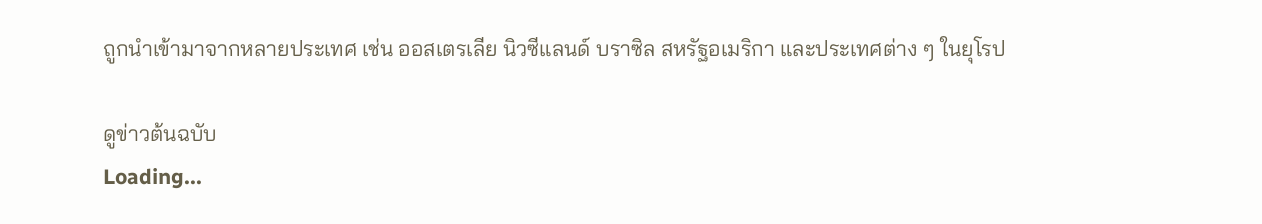ถูกนำเข้ามาจากหลายประเทศ เช่น ออสเตรเลีย นิวซีแลนด์ บราซิล สหรัฐอเมริกา และประเทศต่าง ๆ ในยุโรป

ดูข่าวต้นฉบับ
Loading...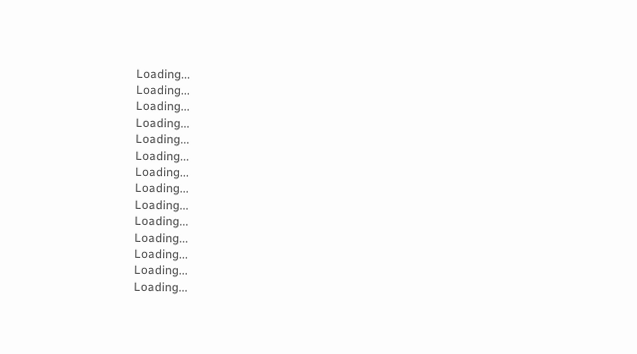Loading...
Loading...
Loading...
Loading...
Loading...
Loading...
Loading...
Loading...
Loading...
Loading...
Loading...
Loading...
Loading...
Loading...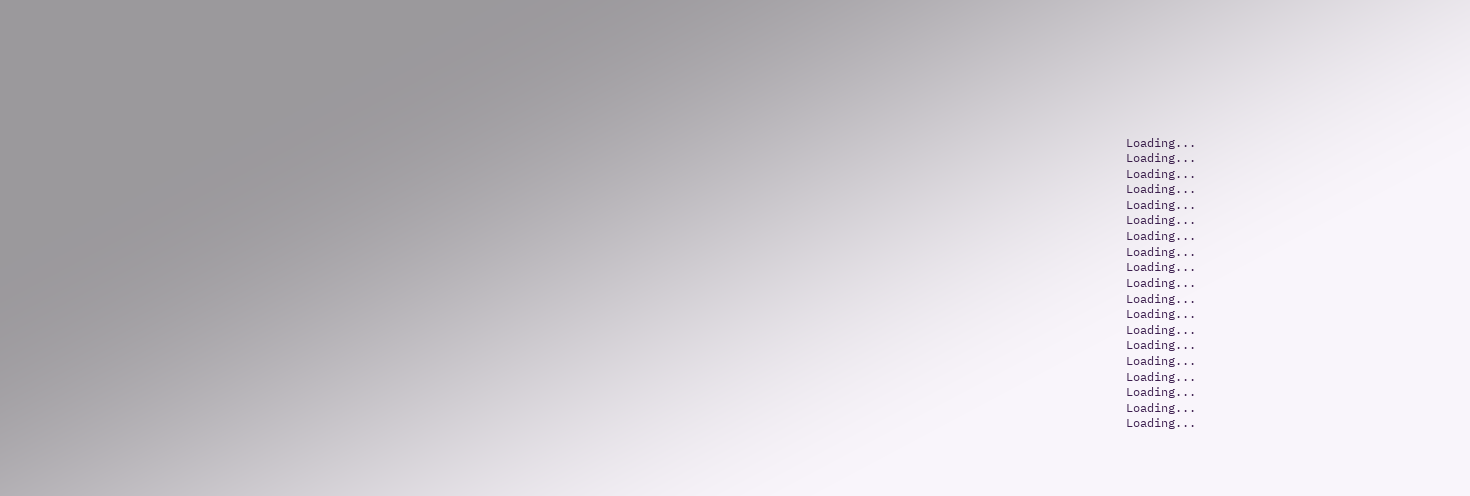Loading...
Loading...
Loading...
Loading...
Loading...
Loading...
Loading...
Loading...
Loading...
Loading...
Loading...
Loading...
Loading...
Loading...
Loading...
Loading...
Loading...
Loading...
Loading...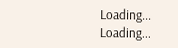Loading...
Loading...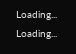Loading...
Loading...